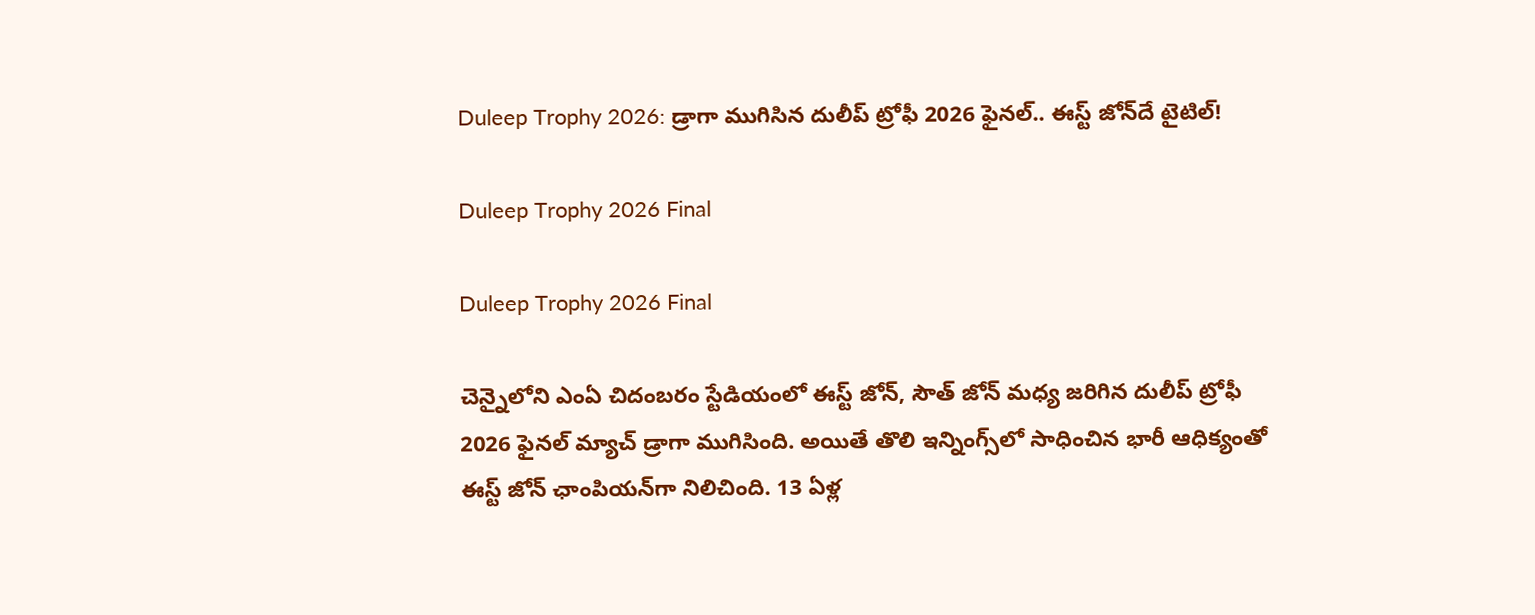Duleep Trophy 2026: డ్రాగా ముగిసిన దులీప్ ట్రోఫీ 2026 ఫైనల్.. ఈస్ట్ జోన్‌దే టైటిల్!

Duleep Trophy 2026 Final

Duleep Trophy 2026 Final

చెన్నైలోని ఎంఏ చిదంబరం స్టేడియంలో ఈస్ట్ జోన్, సౌత్ జోన్ మధ్య జరిగిన దులీప్ ట్రోఫీ 2026 ఫైనల్‌ మ్యాచ్ డ్రాగా ముగిసింది. అయితే తొలి ఇన్నింగ్స్‌లో సాధించిన భారీ ఆధిక్యంతో ఈస్ట్ జోన్‌ ఛాంపియన్‌గా నిలిచింది. 13 ఏళ్ల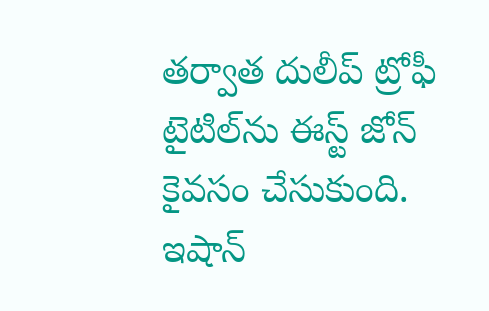తర్వాత దులీప్ ట్రోఫీ టైటిల్‌ను ఈస్ట్ జోన్ కైవసం చేసుకుంది. ఇషాన్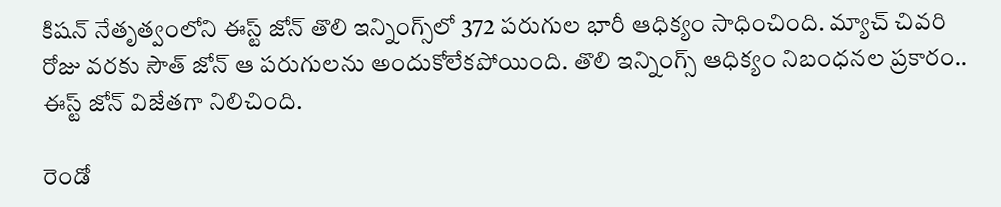కిషన్ నేతృత్వంలోని ఈస్ట్ జోన్ తొలి ఇన్నింగ్స్‌లో 372 పరుగుల భారీ ఆధిక్యం సాధించింది. మ్యాచ్ చివరి రోజు వరకు సౌత్ జోన్ ఆ పరుగులను అందుకోలేకపోయింది. తొలి ఇన్నింగ్స్ ఆధిక్యం నిబంధనల ప్రకారం.. ఈస్ట్ జోన్ విజేతగా నిలిచింది.

రెండో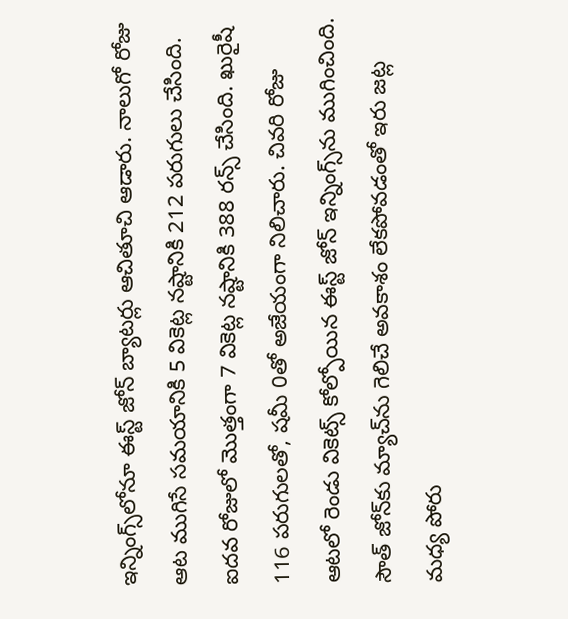ఇన్నింగ్స్‌లోనూ ఈస్ట్ జోన్ బ్యాటర్లు ఆచితూచి ఆడారు. నాలుగో రోజు ఆట ముగిసే సమయానికి 5 వికెట్ల నష్టానికి 212 పరుగులు చేసింది. ఐదవ రోజులో మొత్తంగా 7 వికెట్ల నష్టానికి 388 రన్స్ చేసింది. ఖురైషీ 116 పరుగులతో, షమీ 0తో అజేయంగా నిలిచారు. చివరి రోజు ఆటలో రెండు వికెట్స్ కోల్పోయిన ఈస్ట్ జోన్ ఇన్నింగ్స్‌ను ముగించింది. సౌత్ జోన్‌కు మ్యాచ్‌ను గెలిచే అవకాశం లేకపోవడంతో ఇరు జట్ల మధ్య పోరు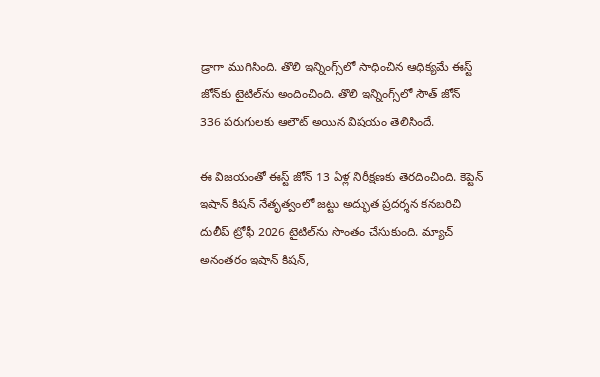డ్రాగా ముగిసింది. తొలి ఇన్నింగ్స్‌లో సాధించిన ఆధిక్యమే ఈస్ట్ జోన్‌కు టైటిల్‌ను అందించింది. తొలి ఇన్నింగ్స్‌లో సౌత్ జోన్‌ 336 పరుగులకు ఆలౌట్ అయిన విషయం తెలిసిందే.

ఈ విజయంతో ఈస్ట్ జోన్ 13 ఏళ్ల నిరీక్షణకు తెరదించింది. కెప్టెన్ ఇషాన్ కిషన్ నేతృత్వంలో జట్టు అద్భుత ప్రదర్శన కనబరిచి దులీప్ ట్రోఫీ 2026 టైటిల్‌ను సొంతం చేసుకుంది. మ్యాచ్ అనంతరం ఇషాన్ కిషన్,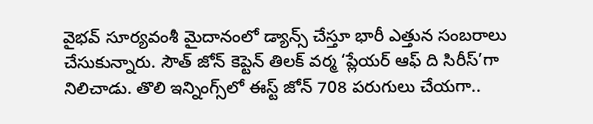వైభవ్ సూర్యవంశీ మైదానంలో డ్యాన్స్‌ చేస్తూ భారీ ఎత్తున సంబరాలు చేసుకున్నారు. సౌత్ జోన్ కెప్టెన్ తిలక్ వర్మ ‘ప్లేయర్ ఆఫ్‌ ది సిరీస్‌’గా నిలిచాడు. తొలి ఇన్నింగ్స్‌లో ఈస్ట్ జోన్ 708 పరుగులు చేయగా..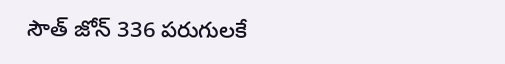సౌత్‌ జోన్‌ 336 పరుగులకే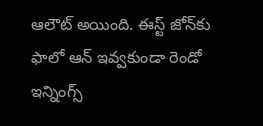ఆలౌట్‌ అయింది. ఈస్ట్ జోన్‌కు ఫాలో ఆన్‌ ఇవ్వకుండా రెండో ఇన్నింగ్స్‌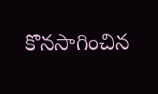కొనసాగించిన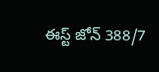ఈస్ట్ జోన్ 388/7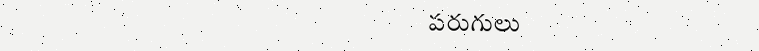పరుగులు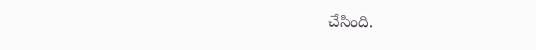చేసింది.